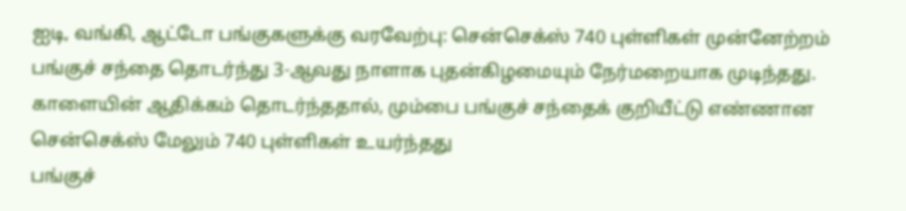ஐடி, வங்கி, ஆட்டோ பங்குகளுக்கு வரவேற்பு: சென்செக்ஸ் 740 புள்ளிகள் முன்னேற்றம்
பங்குச் சந்தை தொடர்ந்து 3-ஆவது நாளாக புதன்கிழமையும் நேர்மறையாக முடிந்தது. காளையின் ஆதிக்கம் தொடர்ந்ததால், மும்பை பங்குச் சந்தைக் குறியீட்டு எண்ணான சென்செக்ஸ் மேலும் 740 புள்ளிகள் உயர்ந்தது
பங்குச்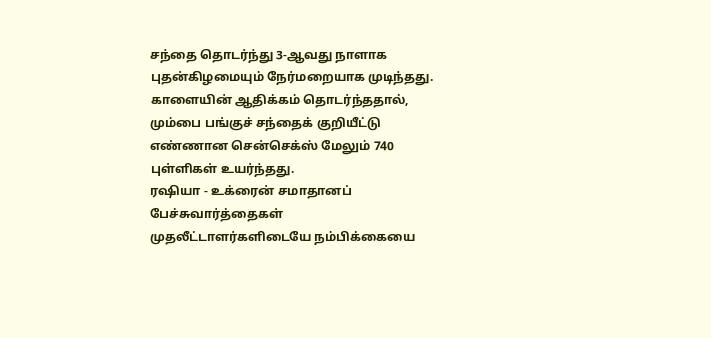சந்தை தொடர்ந்து 3-ஆவது நாளாக புதன்கிழமையும் நேர்மறையாக முடிந்தது. காளையின் ஆதிக்கம் தொடர்ந்ததால், மும்பை பங்குச் சந்தைக் குறியீட்டு எண்ணான சென்செக்ஸ் மேலும் 740 புள்ளிகள் உயர்ந்தது.
ரஷியா - உக்ரைன் சமாதானப் பேச்சுவார்த்தைகள் முதலீட்டாளர்களிடையே நம்பிக்கையை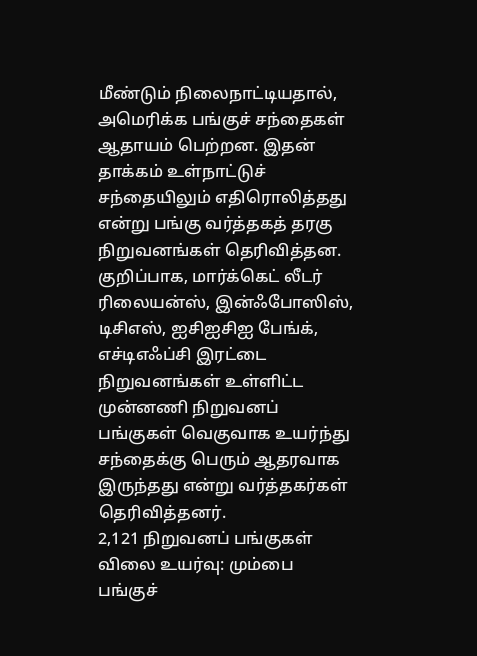மீண்டும் நிலைநாட்டியதால், அமெரிக்க பங்குச் சந்தைகள் ஆதாயம் பெற்றன. இதன் தாக்கம் உள்நாட்டுச் சந்தையிலும் எதிரொலித்தது என்று பங்கு வர்த்தகத் தரகு நிறுவனங்கள் தெரிவித்தன. குறிப்பாக, மார்க்கெட் லீடர் ரிலையன்ஸ், இன்ஃபோஸிஸ், டிசிஎஸ், ஐசிஐசிஐ பேங்க், எச்டிஎஃப்சி இரட்டை நிறுவனங்கள் உள்ளிட்ட முன்னணி நிறுவனப் பங்குகள் வெகுவாக உயர்ந்து சந்தைக்கு பெரும் ஆதரவாக இருந்தது என்று வர்த்தகர்கள் தெரிவித்தனர்.
2,121 நிறுவனப் பங்குகள் விலை உயர்வு: மும்பை பங்குச்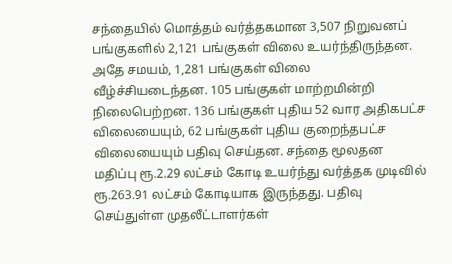சந்தையில் மொத்தம் வர்த்தகமான 3,507 நிறுவனப் பங்குகளில் 2,121 பங்குகள் விலை உயர்ந்திருந்தன. அதே சமயம், 1,281 பங்குகள் விலை வீழ்ச்சியடைந்தன. 105 பங்குகள் மாற்றமின்றி நிலைபெற்றன. 136 பங்குகள் புதிய 52 வார அதிகபட்ச விலையையும், 62 பங்குகள் புதிய குறைந்தபட்ச விலையையும் பதிவு செய்தன. சந்தை மூலதன மதிப்பு ரூ.2.29 லட்சம் கோடி உயர்ந்து வர்த்தக முடிவில் ரூ.263.91 லட்சம் கோடியாக இருந்தது. பதிவு செய்துள்ள முதலீட்டாளர்கள்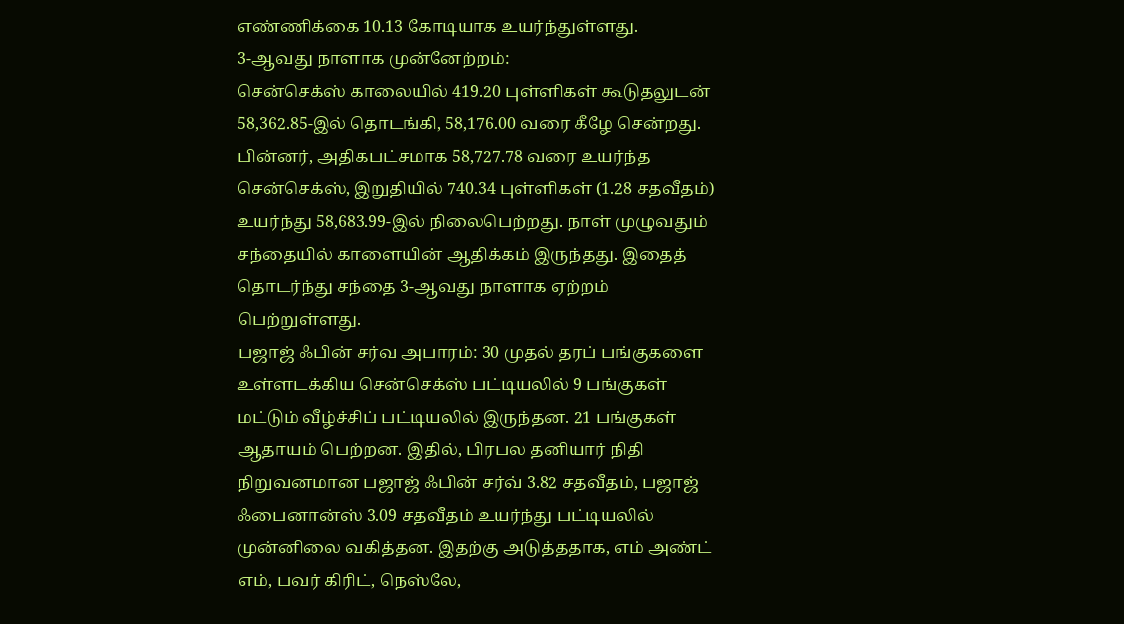எண்ணிக்கை 10.13 கோடியாக உயர்ந்துள்ளது.
3-ஆவது நாளாக முன்னேற்றம்:
சென்செக்ஸ் காலையில் 419.20 புள்ளிகள் கூடுதலுடன் 58,362.85-இல் தொடங்கி, 58,176.00 வரை கீழே சென்றது. பின்னர், அதிகபட்சமாக 58,727.78 வரை உயர்ந்த சென்செக்ஸ், இறுதியில் 740.34 புள்ளிகள் (1.28 சதவீதம்) உயர்ந்து 58,683.99-இல் நிலைபெற்றது. நாள் முழுவதும் சந்தையில் காளையின் ஆதிக்கம் இருந்தது. இதைத் தொடர்ந்து சந்தை 3-ஆவது நாளாக ஏற்றம் பெற்றுள்ளது.
பஜாஜ் ஃபின் சர்வ அபாரம்: 30 முதல் தரப் பங்குகளை உள்ளடக்கிய சென்செக்ஸ் பட்டியலில் 9 பங்குகள் மட்டும் வீழ்ச்சிப் பட்டியலில் இருந்தன. 21 பங்குகள் ஆதாயம் பெற்றன. இதில், பிரபல தனியார் நிதி நிறுவனமான பஜாஜ் ஃபின் சர்வ் 3.82 சதவீதம், பஜாஜ் ஃபைனான்ஸ் 3.09 சதவீதம் உயர்ந்து பட்டியலில் முன்னிலை வகித்தன. இதற்கு அடுத்ததாக, எம் அண்ட் எம், பவர் கிரிட், நெஸ்லே,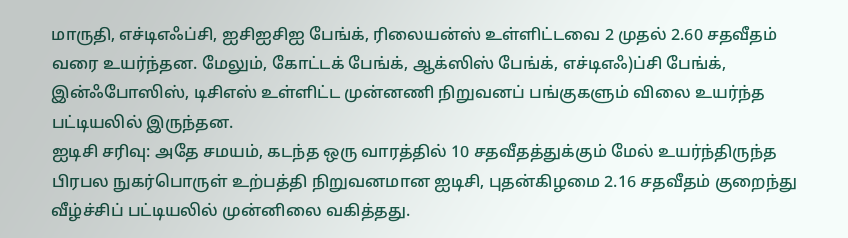மாருதி, எச்டிஎஃப்சி, ஐசிஐசிஐ பேங்க், ரிலையன்ஸ் உள்ளிட்டவை 2 முதல் 2.60 சதவீதம் வரை உயர்ந்தன. மேலும், கோட்டக் பேங்க், ஆக்ஸிஸ் பேங்க், எச்டிஎஃ)ப்சி பேங்க், இன்ஃபோஸிஸ், டிசிஎஸ் உள்ளிட்ட முன்னணி நிறுவனப் பங்குகளும் விலை உயர்ந்த பட்டியலில் இருந்தன.
ஐடிசி சரிவு: அதே சமயம், கடந்த ஒரு வாரத்தில் 10 சதவீதத்துக்கும் மேல் உயர்ந்திருந்த பிரபல நுகர்பொருள் உற்பத்தி நிறுவனமான ஐடிசி, புதன்கிழமை 2.16 சதவீதம் குறைந்து வீழ்ச்சிப் பட்டியலில் முன்னிலை வகித்தது.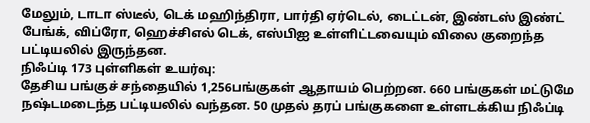மேலும், டாடா ஸ்டீல், டெக் மஹிந்திரா, பார்தி ஏர்டெல், டைட்டன், இண்டஸ் இண்ட் பேங்க், விப்ரோ, ஹெச்சிஎல் டெக், எஸ்பிஐ உள்ளிட்டவையும் விலை குறைந்த பட்டியலில் இருந்தன.
நிஃப்டி 173 புள்ளிகள் உயர்வு:
தேசிய பங்குச் சந்தையில் 1,256பங்குகள் ஆதாயம் பெற்றன. 660 பங்குகள் மட்டுமே நஷ்டமடைந்த பட்டியலில் வந்தன. 50 முதல் தரப் பங்குகளை உள்ளடக்கிய நிஃப்டி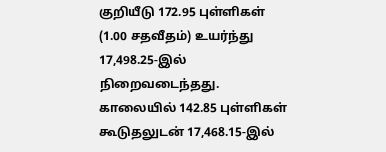குறியீடு 172.95 புள்ளிகள் (1.00 சதவீதம்) உயர்ந்து 17,498.25-இல் நிறைவடைந்தது. காலையில் 142.85 புள்ளிகள் கூடுதலுடன் 17,468.15-இல்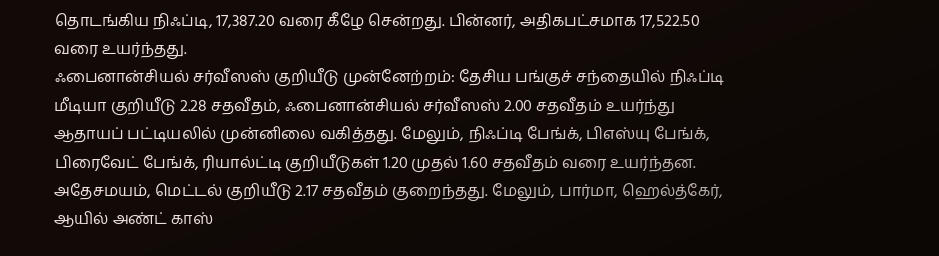தொடங்கிய நிஃப்டி, 17,387.20 வரை கீழே சென்றது. பின்னர், அதிகபட்சமாக 17,522.50 வரை உயர்ந்தது.
ஃபைனான்சியல் சர்வீஸஸ் குறியீடு முன்னேற்றம்: தேசிய பங்குச் சந்தையில் நிஃப்டி மீடியா குறியீடு 2.28 சதவீதம், ஃபைனான்சியல் சர்வீஸஸ் 2.00 சதவீதம் உயர்ந்து ஆதாயப் பட்டியலில் முன்னிலை வகித்தது. மேலும், நிஃப்டி பேங்க், பிஎஸ்யு பேங்க், பிரைவேட் பேங்க், ரியால்ட்டி குறியீடுகள் 1.20 முதல் 1.60 சதவீதம் வரை உயர்ந்தன. அதேசமயம், மெட்டல் குறியீடு 2.17 சதவீதம் குறைந்தது. மேலும், பார்மா, ஹெல்த்கேர், ஆயில் அண்ட் காஸ்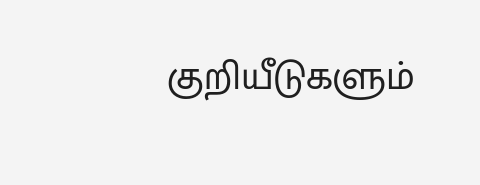குறியீடுகளும்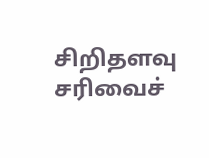சிறிதளவு சரிவைச்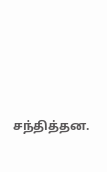சந்தித்தன.